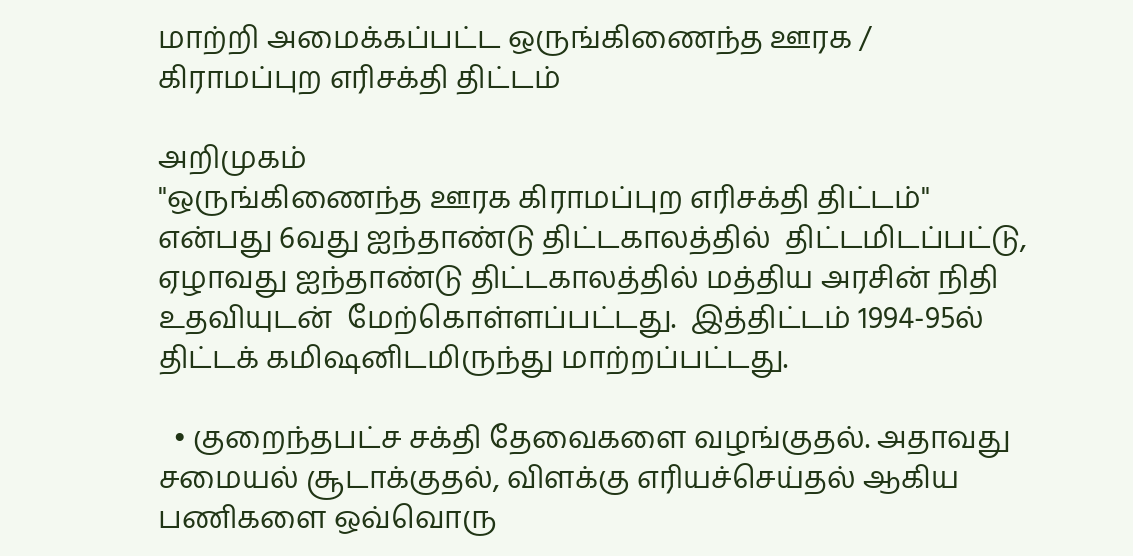மாற்றி அமைக்கப்பட்ட ஒருங்கிணைந்த ஊரக / கிராமப்புற எரிசக்தி திட்டம்

அறிமுகம்
"ஒருங்கிணைந்த ஊரக கிராமப்புற எரிசக்தி திட்டம்" என்பது 6வது ஐந்தாண்டு திட்டகாலத்தில்  திட்டமிடப்பட்டு, ஏழாவது ஐந்தாண்டு திட்டகாலத்தில் மத்திய அரசின் நிதி உதவியுடன்  மேற்கொள்ளப்பட்டது.  இத்திட்டம் 1994-95ல் திட்டக் கமிஷனிடமிருந்து மாற்றப்பட்டது.

  • குறைந்தபட்ச சக்தி தேவைகளை வழங்குதல். அதாவது சமையல் சூடாக்குதல், விளக்கு எரியச்செய்தல் ஆகிய பணிகளை ஒவ்வொரு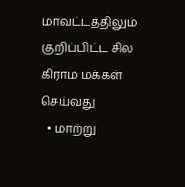மாவட்டத்திலும் குறிப்பிட்ட சில கிராம மக்கள் செய்வது
  • மாற்று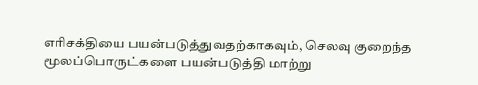எரிசக்தியை பயன்படுத்துவதற்காகவும், செலவு குறைந்த மூலப்பொருட்களை பயன்படுத்தி மாற்று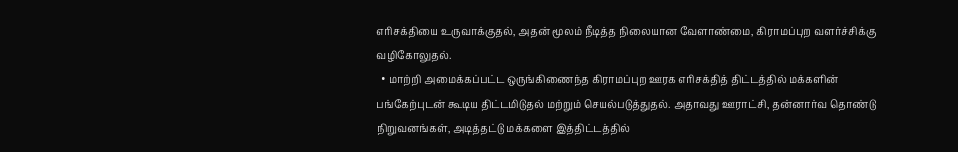எரிசக்தியை உருவாக்குதல், அதன் மூலம் நீடித்த நிலையான வேளாண்மை, கிராமப்புற வளர்ச்சிக்கு வழிகோலுதல்.
  • மாற்றி அமைக்கப்பட்ட ஒருங்கிணைந்த கிராமப்புற ஊரக எரிசக்தித் திட்டத்தில் மக்களின் பங்கேற்புடன் கூடிய திட்டமிடுதல் மற்றும் செயல்படுத்துதல். அதாவது ஊராட்சி, தன்னார்வ தொண்டு நிறுவனங்கள், அடித்தட்டு மக்களை இத்திட்டத்தில்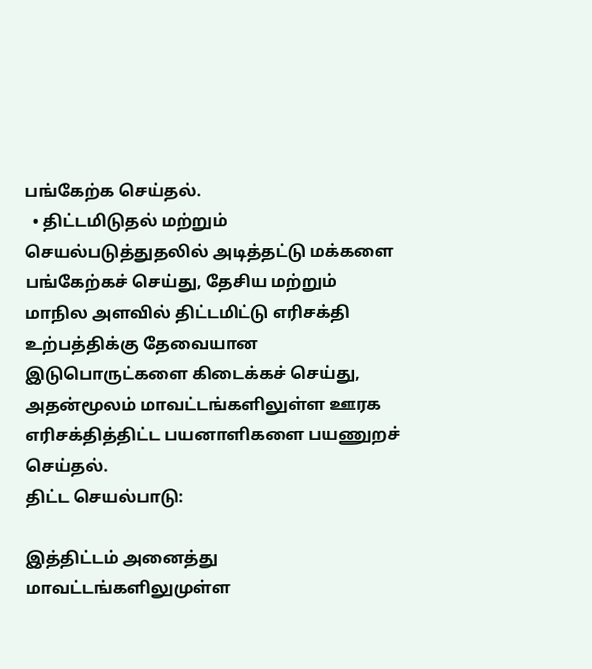பங்கேற்க செய்தல்.
  • திட்டமிடுதல் மற்றும் செயல்படுத்துதலில் அடித்தட்டு மக்களை பங்கேற்கச் செய்து, தேசிய மற்றும் மாநில அளவில் திட்டமிட்டு எரிசக்தி உற்பத்திக்கு தேவையான இடுபொருட்களை கிடைக்கச் செய்து, அதன்மூலம் மாவட்டங்களிலுள்ள ஊரக எரிசக்தித்திட்ட பயனாளிகளை பயணுறச் செய்தல்.
திட்ட செயல்பாடு:

இத்திட்டம் அனைத்து மாவட்டங்களிலுமுள்ள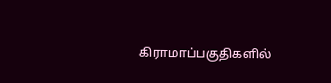கிராமாப்பகுதிகளில்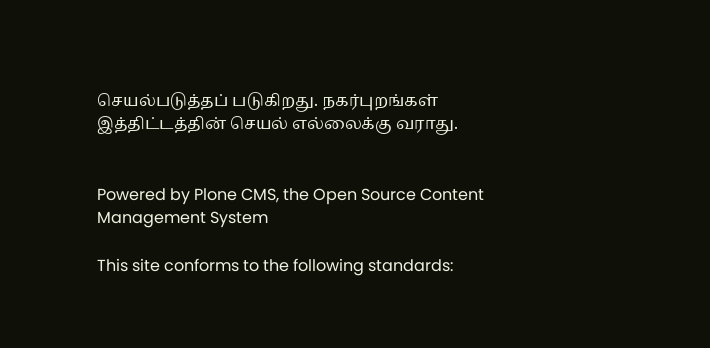செயல்படுத்தப் படுகிறது. நகர்புறங்கள் இத்திட்டத்தின் செயல் எல்லைக்கு வராது.


Powered by Plone CMS, the Open Source Content Management System

This site conforms to the following standards: